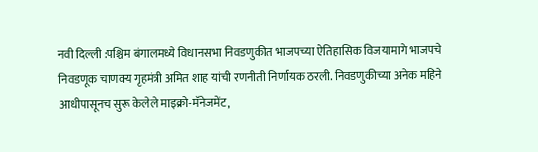नवी दिल्ली :पश्चिम बंगालमध्ये विधानसभा निवडणुकीत भाजपच्या ऐतिहासिक विजयामागे भाजपचे निवडणूक चाणक्य गृहमंत्री अमित शाह यांची रणनीती निर्णायक ठरली. निवडणुकीच्या अनेक महिने आधीपासूनच सुरू केलेले माइक्रो-मॅनेजमेंट,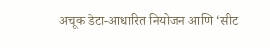अचूक डेटा-आधारित नियोजन आणि ‘सीट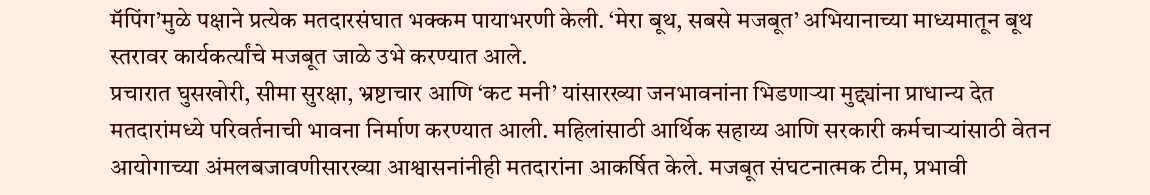मॅपिंग’मुळे पक्षाने प्रत्येक मतदारसंघात भक्कम पायाभरणी केली. ‘मेरा बूथ, सबसे मजबूत’ अभियानाच्या माध्यमातून बूथ स्तरावर कार्यकर्त्यांचे मजबूत जाळे उभे करण्यात आले.
प्रचारात घुसखोरी, सीमा सुरक्षा, भ्रष्टाचार आणि ‘कट मनी’ यांसारख्या जनभावनांना भिडणाऱ्या मुद्द्यांना प्राधान्य देत मतदारांमध्ये परिवर्तनाची भावना निर्माण करण्यात आली. महिलांसाठी आर्थिक सहाय्य आणि सरकारी कर्मचाऱ्यांसाठी वेतन आयोगाच्या अंमलबजावणीसारख्या आश्वासनांनीही मतदारांना आकर्षित केले. मजबूत संघटनात्मक टीम, प्रभावी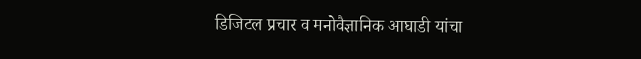डिजिटल प्रचार व मनोवैज्ञानिक आघाडी यांचा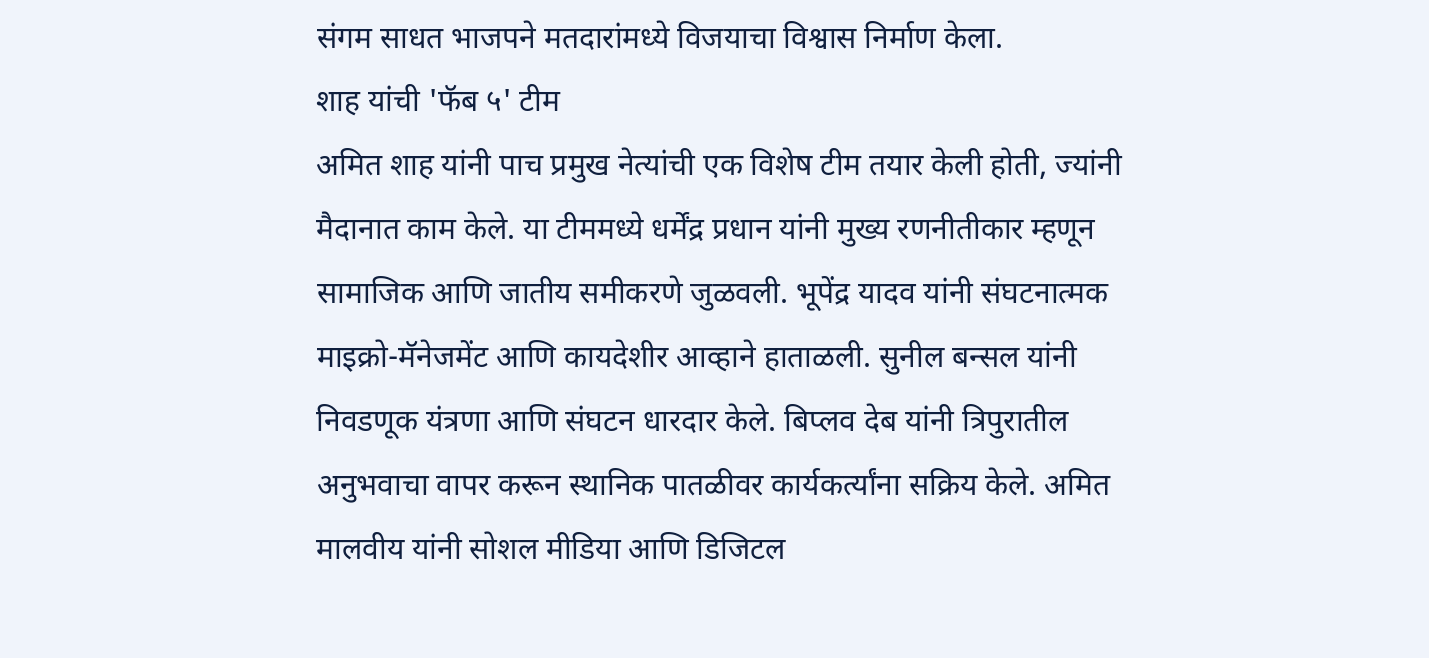संगम साधत भाजपने मतदारांमध्ये विजयाचा विश्वास निर्माण केला.
शाह यांची 'फॅब ५' टीम
अमित शाह यांनी पाच प्रमुख नेत्यांची एक विशेष टीम तयार केली होती, ज्यांनी मैदानात काम केले. या टीममध्ये धर्मेंद्र प्रधान यांनी मुख्य रणनीतीकार म्हणून सामाजिक आणि जातीय समीकरणे जुळवली. भूपेंद्र यादव यांनी संघटनात्मक माइक्रो-मॅनेजमेंट आणि कायदेशीर आव्हाने हाताळली. सुनील बन्सल यांनी निवडणूक यंत्रणा आणि संघटन धारदार केले. बिप्लव देब यांनी त्रिपुरातील अनुभवाचा वापर करून स्थानिक पातळीवर कार्यकर्त्यांना सक्रिय केले. अमित मालवीय यांनी सोशल मीडिया आणि डिजिटल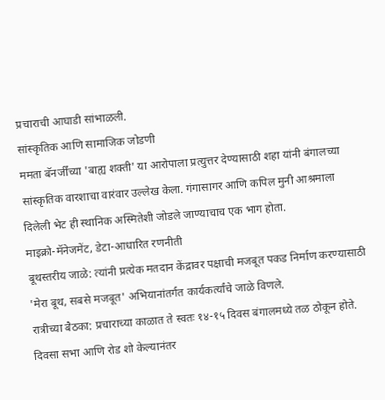प्रचाराची आघाडी सांभाळली.
सांस्कृतिक आणि सामाजिक जोडणी
ममता बॅनर्जींच्या 'बाह्य शक्ती' या आरोपाला प्रत्युत्तर देण्यासाठी शहा यांनी बंगालच्या सांस्कृतिक वारशाचा वारंवार उल्लेख केला. गंगासागर आणि कपिल मुनी आश्रमाला दिलेली भेट ही स्थानिक अस्मितेशी जोडले जाण्याचाच एक भाग होता.
माइक्रो-मॅनेजमेंट, डेटा-आधारित रणनीती
बूथस्तरीय जाळे: त्यांनी प्रत्येक मतदान केंद्रावर पक्षाची मजबूत पकड निर्माण करण्यासाठी 'मेरा बूथ, सबसे मजबूत' अभियानांतर्गत कार्यकर्त्यांचे जाळे विणले.
रात्रीच्या बैठका: प्रचाराच्या काळात ते स्वतः १४-१५ दिवस बंगालमध्ये तळ ठोकून होते. दिवसा सभा आणि रोड शो केल्यानंतर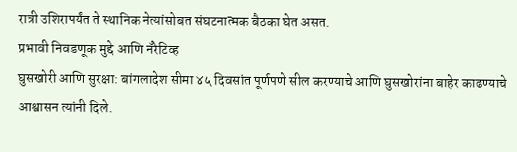रात्री उशिरापर्यंत ते स्थानिक नेत्यांसोबत संघटनात्मक बैठका घेत असत.
प्रभावी निवडणूक मुद्दे आणि नॅरेटिव्ह
घुसखोरी आणि सुरक्षा: बांगलादेश सीमा ४५ दिवसांत पूर्णपणे सील करण्याचे आणि घुसखोरांना बाहेर काढण्याचे आश्वासन त्यांनी दिले.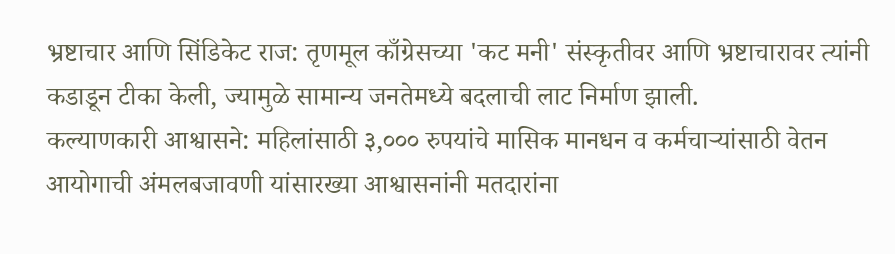भ्रष्टाचार आणि सिंडिकेट राज: तृणमूल काँग्रेसच्या 'कट मनी' संस्कृतीवर आणि भ्रष्टाचारावर त्यांनी कडाडून टीका केली, ज्यामुळे सामान्य जनतेमध्ये बदलाची लाट निर्माण झाली.
कल्याणकारी आश्वासने: महिलांसाठी ३,००० रुपयांचे मासिक मानधन व कर्मचाऱ्यांसाठी वेतन आयोगाची अंमलबजावणी यांसारख्या आश्वासनांनी मतदारांना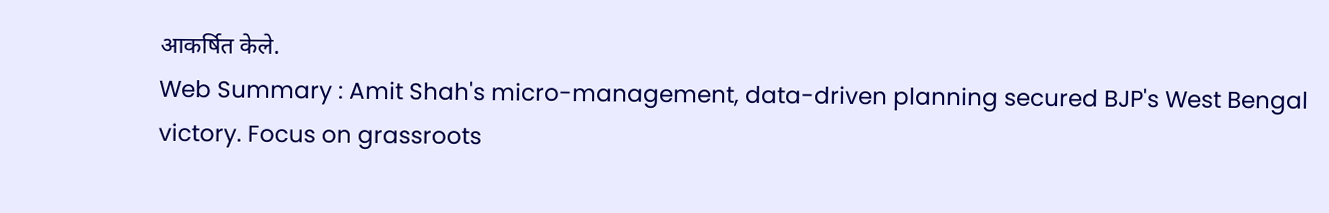आकर्षित केले.
Web Summary : Amit Shah's micro-management, data-driven planning secured BJP's West Bengal victory. Focus on grassroots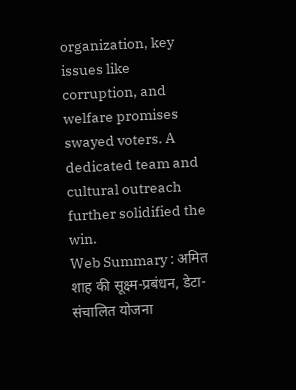organization, key issues like corruption, and welfare promises swayed voters. A dedicated team and cultural outreach further solidified the win.
Web Summary : अमित शाह की सूक्ष्म-प्रबंधन, डेटा-संचालित योजना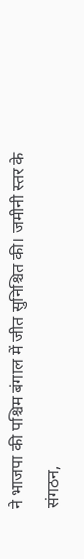ने भाजपा की पश्चिम बंगाल में जीत सुनिश्चित की। जमीनी स्तर के संगठन,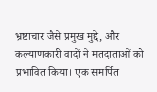भ्रष्टाचार जैसे प्रमुख मुद्दे, और कल्याणकारी वादों ने मतदाताओं को प्रभावित किया। एक समर्पित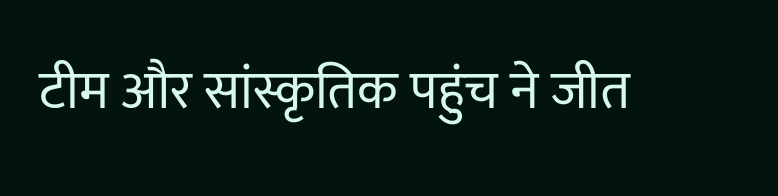टीम और सांस्कृतिक पहुंच ने जीत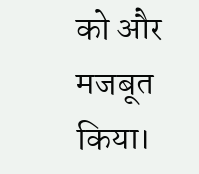को और मजबूत किया।